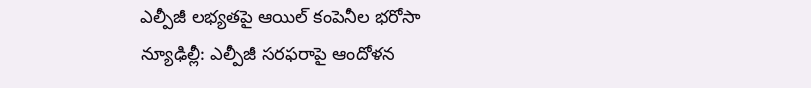ఎల్పీజీ లభ్యతపై ఆయిల్ కంపెనీల భరోసా
న్యూఢిల్లీ: ఎల్పీజీ సరఫరాపై ఆందోళన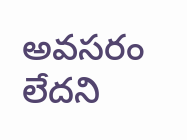అవసరం లేదని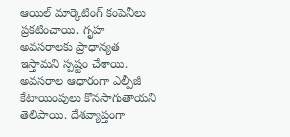ఆయిల్ మార్కెటింగ్ కంపెనీలు ప్రకటించాయి. గృహ అవసరాలకు ప్రాధాన్యత ఇస్తామని స్పష్టం చేశాయి. అవసరాల ఆధారంగా ఎల్పీజీ కేటాయింపులు కొనసాగుతాయని తెలిపాయి. దేశవ్యాప్తంగా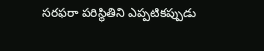సరఫరా పరిస్థితిని ఎప్పటికప్పుడు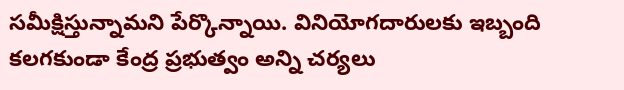సమీక్షిస్తున్నామని పేర్కొన్నాయి. వినియోగదారులకు ఇబ్బంది కలగకుండా కేంద్ర ప్రభుత్వం అన్ని చర్యలు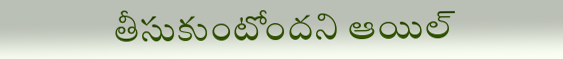తీసుకుంటోందని ఆయిల్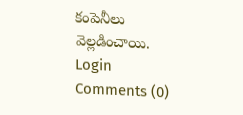కంపెనీలు వెల్లడించాయి.
Login
Comments (0)